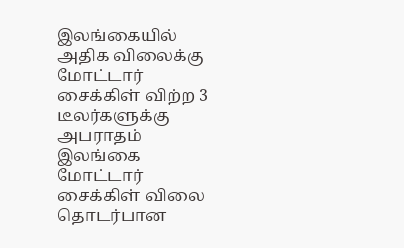இலங்கையில் அதிக விலைக்கு மோட்டார் சைக்கிள் விற்ற 3 டீலர்களுக்கு அபராதம்
இலங்கை மோட்டார் சைக்கிள் விலை தொடர்பான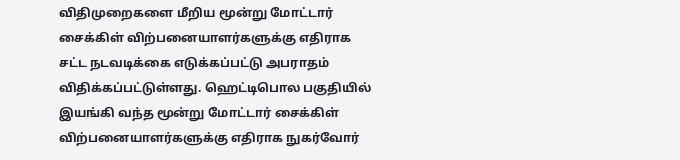விதிமுறைகளை மீறிய மூன்று மோட்டார் சைக்கிள் விற்பனையாளர்களுக்கு எதிராக சட்ட நடவடிக்கை எடுக்கப்பட்டு அபராதம் விதிக்கப்பட்டுள்ளது. ஹெட்டிபொல பகுதியில் இயங்கி வந்த மூன்று மோட்டார் சைக்கிள் விற்பனையாளர்களுக்கு எதிராக நுகர்வோர்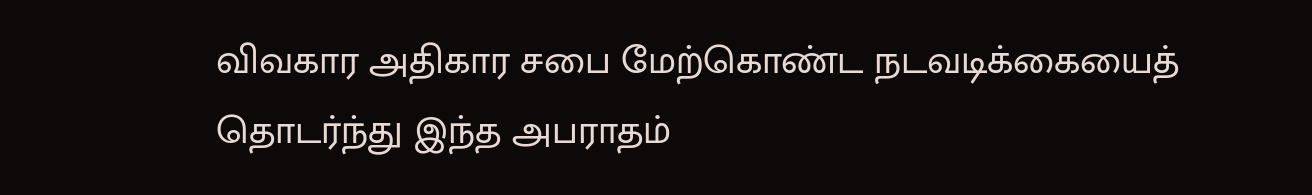விவகார அதிகார சபை மேற்கொண்ட நடவடிக்கையைத் தொடர்ந்து இந்த அபராதம்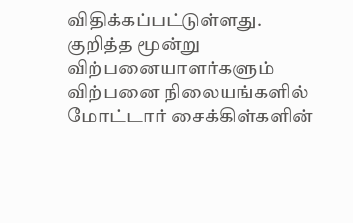விதிக்கப்பட்டுள்ளது. குறித்த மூன்று விற்பனையாளர்களும் விற்பனை நிலையங்களில் மோட்டார் சைக்கிள்களின்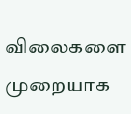விலைகளை முறையாக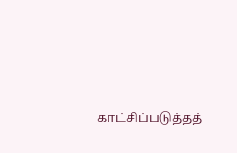காட்சிப்படுத்தத்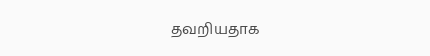தவறியதாக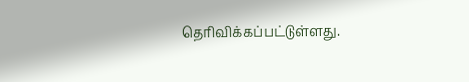தெரிவிக்கப்பட்டுள்ளது.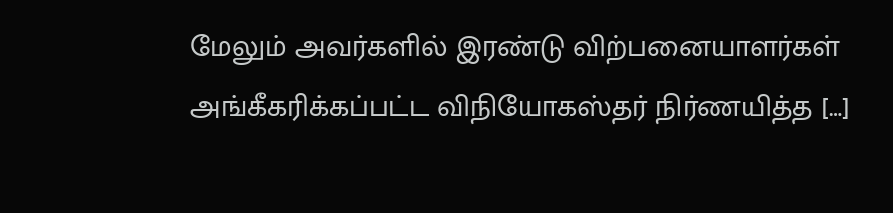மேலும் அவர்களில் இரண்டு விற்பனையாளர்கள் அங்கீகரிக்கப்பட்ட விநியோகஸ்தர் நிர்ணயித்த […]